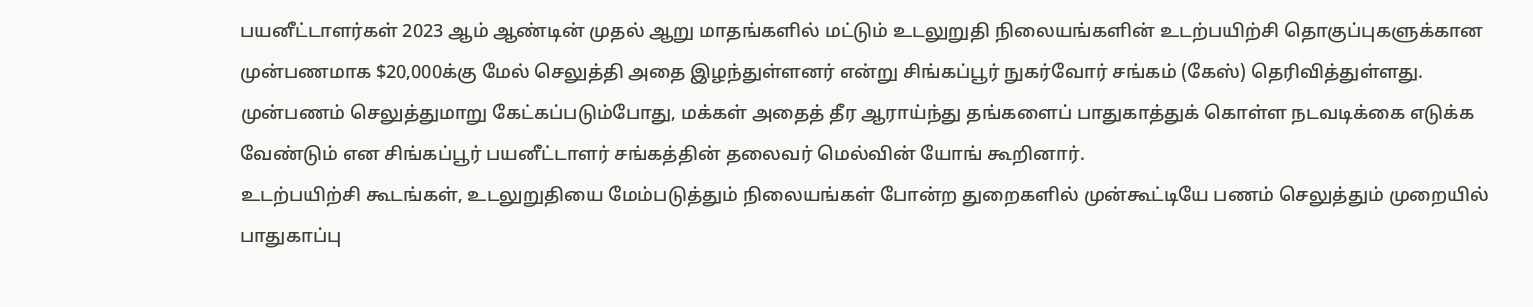பயனீட்டாளர்கள் 2023 ஆம் ஆண்டின் முதல் ஆறு மாதங்களில் மட்டும் உடலுறுதி நிலையங்களின் உடற்பயிற்சி தொகுப்புகளுக்கான முன்பணமாக $20,000க்கு மேல் செலுத்தி அதை இழந்துள்ளனர் என்று சிங்கப்பூர் நுகர்வோர் சங்கம் (கேஸ்) தெரிவித்துள்ளது.
முன்பணம் செலுத்துமாறு கேட்கப்படும்போது, மக்கள் அதைத் தீர ஆராய்ந்து தங்களைப் பாதுகாத்துக் கொள்ள நடவடிக்கை எடுக்க வேண்டும் என சிங்கப்பூர் பயனீட்டாளர் சங்கத்தின் தலைவர் மெல்வின் யோங் கூறினார்.
உடற்பயிற்சி கூடங்கள், உடலுறுதியை மேம்படுத்தும் நிலையங்கள் போன்ற துறைகளில் முன்கூட்டியே பணம் செலுத்தும் முறையில் பாதுகாப்பு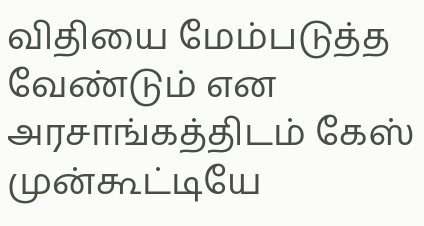விதியை மேம்படுத்த வேண்டும் என அரசாங்கத்திடம் கேஸ் முன்கூட்டியே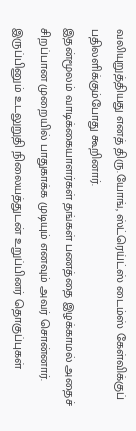வலியுறுத்தியது எனத் திரு.யோங், ஸ்ட்ரெய்ட்ஸ் டைம்ஸ் கேள்விக்குப் பதிலளிக்கும்போது கூறினார்.
இதன்மூலம் வாடிக்கையாளர்கள் தங்கள் பணத்தை இழக்காமல் அதைச் சிறப்பான முறையில் பாதுகாக்க முடியும் எனவும் அவர் சொன்னார்.
இருப்பினும் உடலுறுதி நிலையத்துடன் உறுப்பினர் தொகுப்புகள்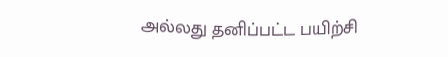அல்லது தனிப்பட்ட பயிற்சி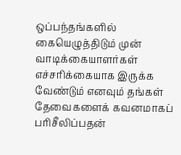ஒப்பந்தங்களில் கையெழுத்திடும் முன் வாடிக்கையாளர்கள் எச்சரிக்கையாக இருக்க வேண்டும் எனவும் தங்கள் தேவைகளைக் கவனமாகப் பரிசீலிப்பதன்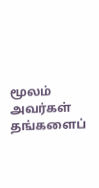மூலம் அவர்கள் தங்களைப்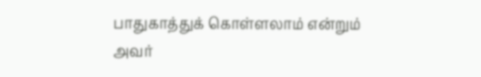பாதுகாத்துக் கொள்ளலாம் என்றும் அவர்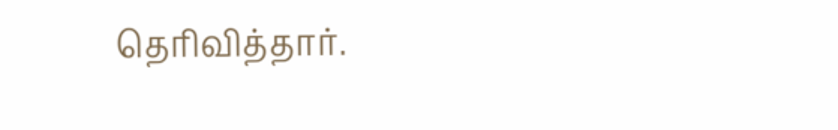தெரிவித்தார்.